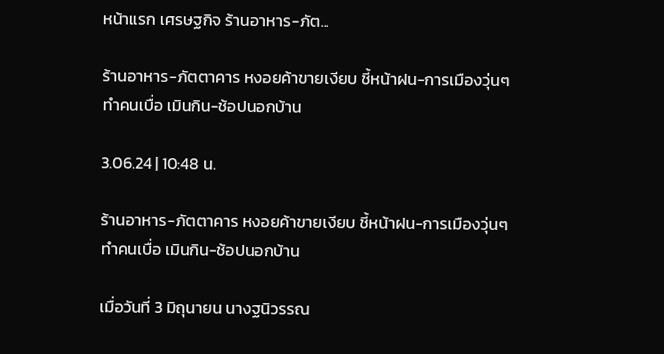หน้าแรก เศรษฐกิจ ร้านอาหาร-ภัต...

ร้านอาหาร-ภัตตาคาร หงอยค้าขายเงียบ ชี้หน้าฝน-การเมืองวุ่นๆ ทำคนเบื่อ เมินกิน-ช้อปนอกบ้าน

3.06.24 | 10:48 น.

ร้านอาหาร-ภัตตาคาร หงอยค้าขายเงียบ ชี้หน้าฝน-การเมืองวุ่นๆ ทำคนเบื่อ เมินกิน-ช้อปนอกบ้าน

เมื่อวันที่ 3 มิถุนายน นางฐนิวรรณ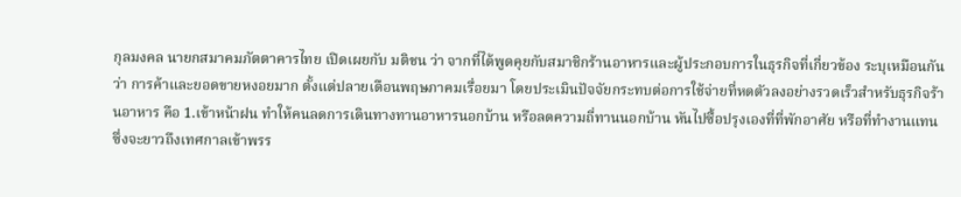กุลมงคล นายกสมาคมภัตตาคารไทย เปิดเผยกับ มติชน ว่า จากที่ได้พูดคุยกับสมาชิกร้านอาหารและผู้ประกอบการในธุรกิจที่เกี่ยวข้อง ระบุเหมือนกันว่า การค้าและยอดขายหงอยมาก ตั้งแต่ปลายเดือนพฤษภาคมเรื่อยมา โดยประเมินปัจจัยกระทบต่อการใช้จ่ายที่หดตัวลงอย่างรวดเร็วสำหรับธุรกิจร้านอาหาร คือ 1.เข้าหน้าฝน ทำให้คนลดการเดินทางทานอาหารนอกบ้าน หรือลดความถี่ทานนอกบ้าน หันไปซื้อปรุงเองที่ที่พักอาศัย หรือที่ทำงานแทน ซึ่งจะยาวถึงเทศกาลเข้าพรร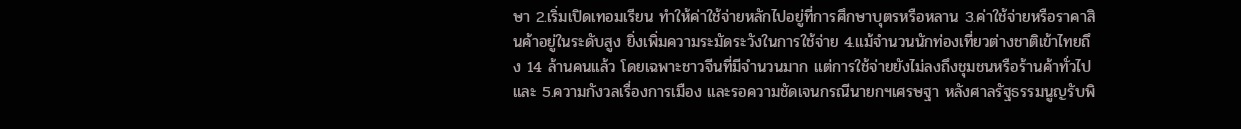ษา 2.เริ่มเปิดเทอมเรียน ทำให้ค่าใช้จ่ายหลักไปอยู่ที่การศึกษาบุตรหรือหลาน 3.ค่าใช้จ่ายหรือราคาสินค้าอยู่ในระดับสูง ยิ่งเพิ่มความระมัดระวังในการใช้จ่าย 4.แม้จำนวนนักท่องเที่ยวต่างชาติเข้าไทยถึง 14 ล้านคนแล้ว โดยเฉพาะชาวจีนที่มีจำนวนมาก แต่การใช้จ่ายยังไม่ลงถึงชุมชนหรือร้านค้าทั่วไป และ 5.ความกังวลเรื่องการเมือง และรอความชัดเจนกรณีนายกฯเศรษฐา หลังศาลรัฐธรรมนูญรับพิ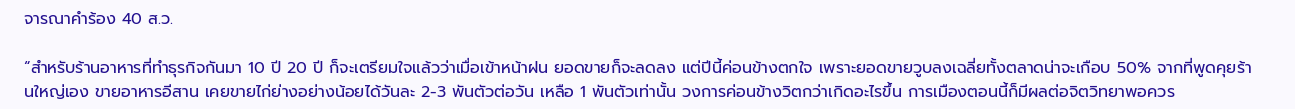จารณาคำร้อง 40 ส.ว.

“สำหรับร้านอาหารที่ทำธุรกิจกันมา 10 ปี 20 ปี ก็จะเตรียมใจแล้วว่าเมื่อเข้าหน้าฝน ยอดขายก็จะลดลง แต่ปีนี้ค่อนข้างตกใจ เพราะยอดขายวูบลงเฉลี่ยทั้งตลาดน่าจะเกือบ 50% จากที่พูดคุยร้านใหญ่เอง ขายอาหารอีสาน เคยขายไก่ย่างอย่างน้อยได้วันละ 2-3 พันตัวต่อวัน เหลือ 1 พันตัวเท่านั้น วงการค่อนข้างวิตกว่าเกิดอะไรขึ้น การเมืองตอนนี้ก็มีผลต่อจิตวิทยาพอควร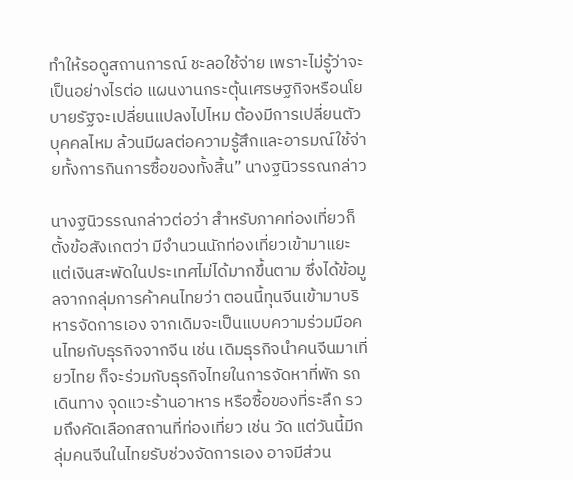ทำให้รอดูสถานการณ์ ชะลอใช้จ่าย เพราะไม่รู้ว่าจะเป็นอย่างไรต่อ แผนงานกระตุ้นเศรษฐกิจหรือนโยบายรัฐจะเปลี่ยนแปลงไปไหม ต้องมีการเปลี่ยนตัวบุคคลไหม ล้วนมีผลต่อความรู้สึกและอารมณ์ใช้จ่ายทั้งการกินการซื้อของทั้งสิ้น” นางฐนิวรรณกล่าว

นางฐนิวรรณกล่าวต่อว่า สำหรับภาคท่องเที่ยวก็ตั้งข้อสังเกตว่า มีจำนวนนักท่องเที่ยวเข้ามาแยะ แต่เงินสะพัดในประเทศไม่ได้มากขึ้นตาม ซึ่งได้ข้อมูลจากกลุ่มการค้าคนไทยว่า ตอนนี้ทุนจีนเข้ามาบริหารจัดการเอง จากเดิมจะเป็นแบบความร่วมมือคนไทยกับธุรกิจจากจีน เช่น เดิมธุรกิจนำคนจีนมาเที่ยวไทย ก็จะร่วมกับธุรกิจไทยในการจัดหาที่พัก รถเดินทาง จุดแวะร้านอาหาร หรือซื้อของที่ระลึก รวมถึงคัดเลือกสถานที่ท่องเที่ยว เช่น วัด แต่วันนี้มีกลุ่มคนจีนในไทยรับช่วงจัดการเอง อาจมีส่วน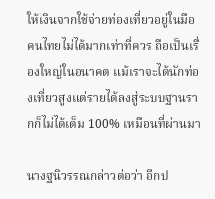ให้เงินจากใช้จ่ายท่องเที่ยวอยู่ในมือคนไทยไม่ได้มากเท่าที่ควร ถือเป็นเรื่องใหญ่ในอนาคต แม้เราจะได้นักท่องเที่ยวสูงแต่รายได้ลงสู่ระบบฐานรากก็ไม่ได้เต็ม 100% เหมือนที่ผ่านมา

นางฐนิวรรณกล่าวต่อว่า อีกป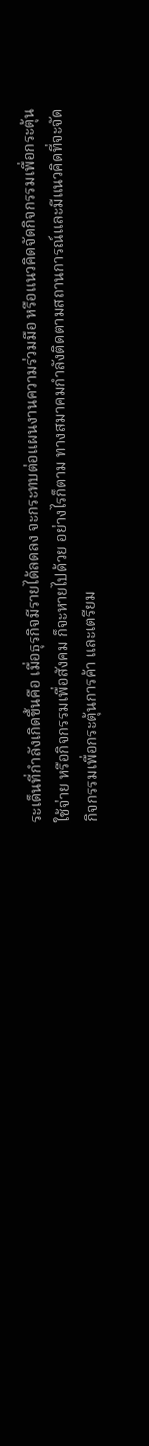ระเด็นที่กำลังเกิดขึ้นคือ เมื่อธุรกิจมีรายได้ลดลง จะกระทบต่อแผนงานความร่วมมือ หรือแนวคิดจัดกิจกรรมเพื่อกระตุ้นใช้จ่าย หรือกิจกรรมเพื่อสังคม ก็จะหายไปด้วย อย่างไรก็ตาม ทางสมาคมกำลังติดตามสถานการณ์และมีแนวคิดที่จะจัดกิจกรรมเพื่อกระตุ้นการค้า และเตรียม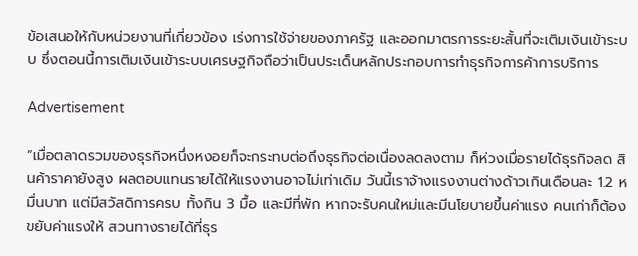ข้อเสนอให้กับหน่วยงานที่เกี่ยวข้อง เร่งการใช้จ่ายของภาครัฐ และออกมาตรการระยะสั้นที่จะเติมเงินเข้าระบบ ซึ่งตอนนี้การเติมเงินเข้าระบบเศรษฐกิจถือว่าเป็นประเด็นหลักประกอบการทำธุรกิจการค้าการบริการ

Advertisement

“เมื่อตลาดรวมของธุรกิจหนึ่งหงอยก็จะกระทบต่อถึงธุรกิจต่อเนื่องลดลงตาม ก็ห่วงเมื่อรายได้ธุรกิจลด สินค้าราคายังสูง ผลตอบแทนรายได้ให้แรงงานอาจไม่เท่าเดิม วันนี้เราจ้างแรงงานต่างด้าวเกินเดือนละ 1.2 หมื่นบาท แต่มีสวัสดิการครบ ทั้งกิน 3 มื้อ และมีที่พัก หากจะรับคนใหม่และมีนโยบายขึ้นค่าแรง คนเก่าก็ต้องขยับค่าแรงให้ สวนทางรายได้ที่ธุร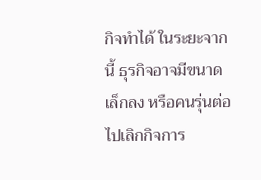กิจทำได้ ในระยะจากนี้ ธุรกิจอาจมีขนาดเล็กลง หรือคนรุ่นต่อไปเลิกกิจการ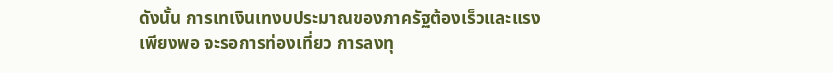ดังนั้น การเทเงินเทงบประมาณของภาครัฐต้องเร็วและแรงเพียงพอ จะรอการท่องเที่ยว การลงทุ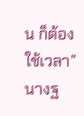น ก็ต้องใช้เวลา” นางฐ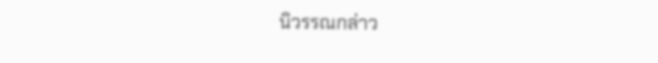นิวรรณกล่าว